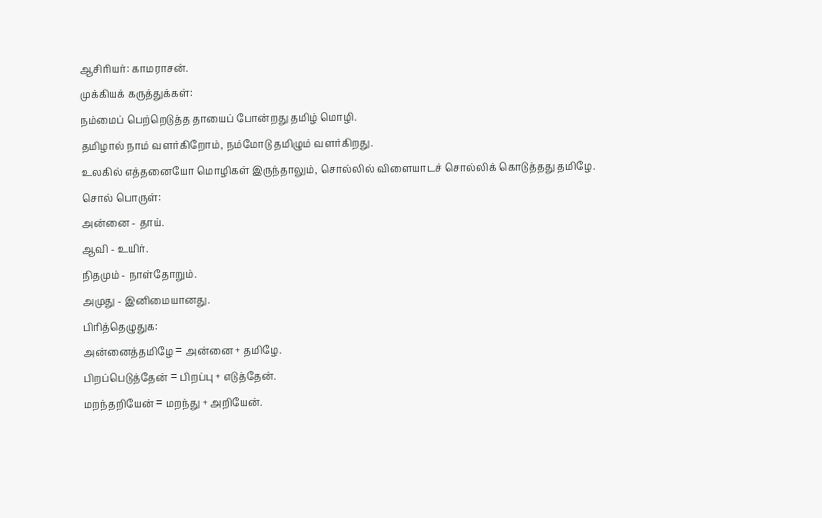ஆசிரியர்: காமராசன்.
முக்கியக் கருத்துக்கள்:
நம்மைப் பெற்றெடுத்த தாயைப் போன்றது தமிழ் மொழி.
தமிழால் நாம் வளர்கிறோம், நம்மோடு தமிழும் வளர்கிறது.
உலகில் எத்தனையோ மொழிகள் இருந்தாலும், சொல்லில் விளையாடச் சொல்லிக் கொடுத்தது தமிழே.
சொல் பொருள்:
அன்னை - தாய்.
ஆவி - உயிர்.
நிதமும் - நாள்தோறும்.
அமுது - இனிமையானது.
பிரித்தெழுதுக:
அன்னைத்தமிழே = அன்னை + தமிழே.
பிறப்பெடுத்தேன் = பிறப்பு + எடுத்தேன்.
மறந்தறியேன் = மறந்து + அறியேன்.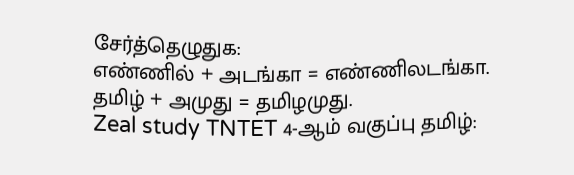சேர்த்தெழுதுக:
எண்ணில் + அடங்கா = எண்ணிலடங்கா.
தமிழ் + அமுது = தமிழமுது.
Zeal study TNTET 4-ஆம் வகுப்பு தமிழ்: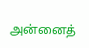அன்னைத்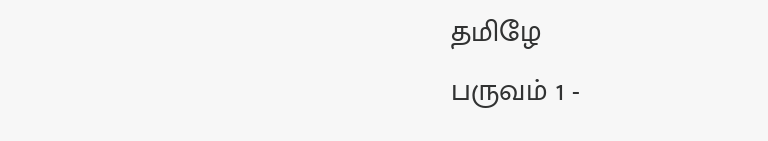தமிழே
பருவம் 1 -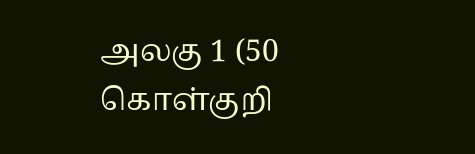அலகு 1 (50 கொள்குறி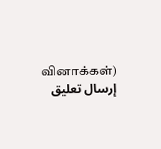வினாக்கள்)
إرسال تعليق